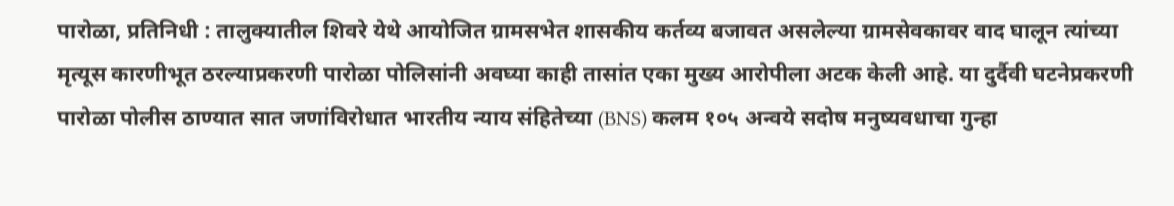पारोळा, प्रतिनिधी : तालुक्यातील शिवरे येथे आयोजित ग्रामसभेत शासकीय कर्तव्य बजावत असलेल्या ग्रामसेवकावर वाद घालून त्यांच्या मृत्यूस कारणीभूत ठरल्याप्रकरणी पारोळा पोलिसांनी अवघ्या काही तासांत एका मुख्य आरोपीला अटक केली आहे. या दुर्दैवी घटनेप्रकरणी पारोळा पोलीस ठाण्यात सात जणांविरोधात भारतीय न्याय संहितेच्या (BNS) कलम १०५ अन्वये सदोष मनुष्यवधाचा गुन्हा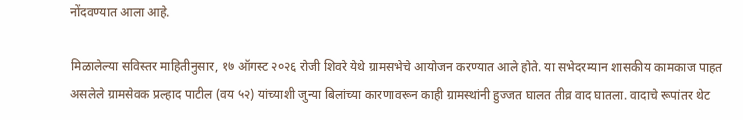नोंदवण्यात आला आहे.

मिळालेल्या सविस्तर माहितीनुसार, १७ ऑगस्ट २०२६ रोजी शिवरे येथे ग्रामसभेचे आयोजन करण्यात आले होते. या सभेदरम्यान शासकीय कामकाज पाहत असलेले ग्रामसेवक प्रल्हाद पाटील (वय ५२) यांच्याशी जुन्या बिलांच्या कारणावरून काही ग्रामस्थांनी हुज्जत घालत तीव्र वाद घातला. वादाचे रूपांतर थेट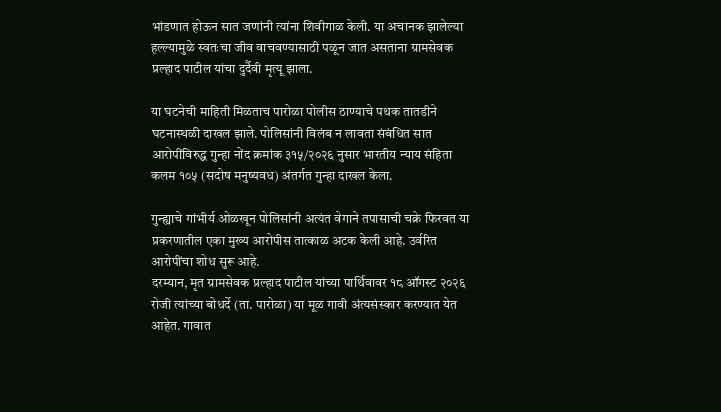भांडणात होऊन सात जणांनी त्यांना शिवीगाळ केली. या अचानक झालेल्या हल्ल्यामुळे स्वतःचा जीव वाचवण्यासाठी पळून जात असताना ग्रामसेवक प्रल्हाद पाटील यांचा दुर्दैवी मृत्यू झाला.

या घटनेची माहिती मिळताच पारोळा पोलीस ठाण्याचे पथक तातडीने घटनास्थळी दाखल झाले. पोलिसांनी विलंब न लावता संबंधित सात आरोपींविरुद्ध गुन्हा नोंद क्रमांक ३१५/२०२६ नुसार भारतीय न्याय संहिता कलम १०५ (सदोष मनुष्यवध) अंतर्गत गुन्हा दाखल केला.

गुन्ह्याचे गांभीर्य ओळखून पोलिसांनी अत्यंत वेगाने तपासाची चक्रे फिरवत या प्रकरणातील एका मुख्य आरोपीस तात्काळ अटक केली आहे. उर्वरित आरोपींचा शोध सुरू आहे.
दरम्यान, मृत ग्रामसेवक प्रल्हाद पाटील यांच्या पार्थिवावर १८ ऑगस्ट २०२६ रोजी त्यांच्या बोधर्दे (ता. पारोळा) या मूळ गावी अंत्यसंस्कार करण्यात येत आहेत. गावात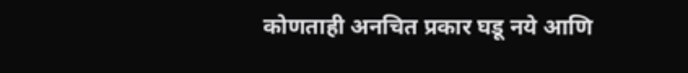कोणताही अनचित प्रकार घडू नये आणि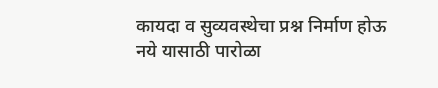कायदा व सुव्यवस्थेचा प्रश्न निर्माण होऊ नये यासाठी पारोळा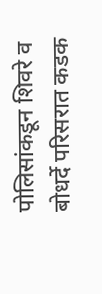पोलिसांकडून शिवरे व बोधर्दे परिसरात कडक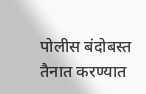पोलीस बंदोबस्त तैनात करण्यात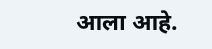आला आहे.